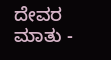ದೇವರ ಮಾತು -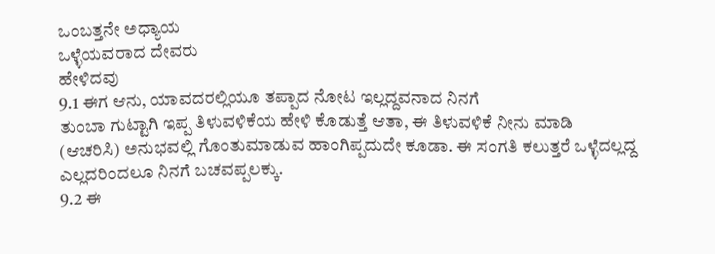ಒಂಬತ್ತನೇ ಅಧ್ಯಾಯ
ಒಳ್ಳೆಯವರಾದ ದೇವರು
ಹೇಳಿದವು
9.1 ಈಗ ಆನು, ಯಾವದರಲ್ಲಿಯೂ ತಪ್ಪಾದ ನೋಟ ಇಲ್ಲದ್ದವನಾದ ನಿನಗೆ
ತುಂಬಾ ಗುಟ್ಟಾಗಿ ಇಪ್ಪ ತಿಳುವಳಿಕೆಯ ಹೇಳಿ ಕೊಡುತ್ತೆ ಆತಾ, ಈ ತಿಳುವಳಿಕೆ ನೀನು ಮಾಡಿ
(ಆಚರಿಸಿ) ಅನುಭವಲ್ಲಿ ಗೊಂತುಮಾಡುವ ಹಾಂಗಿಪ್ಪದುದೇ ಕೂಡಾ. ಈ ಸಂಗತಿ ಕಲುತ್ತರೆ ಒಳ್ಳೆದಲ್ಲದ್ದ
ಎಲ್ಲದರಿಂದಲೂ ನಿನಗೆ ಬಚವಪ್ಪಲಕ್ಕು.
9.2 ಈ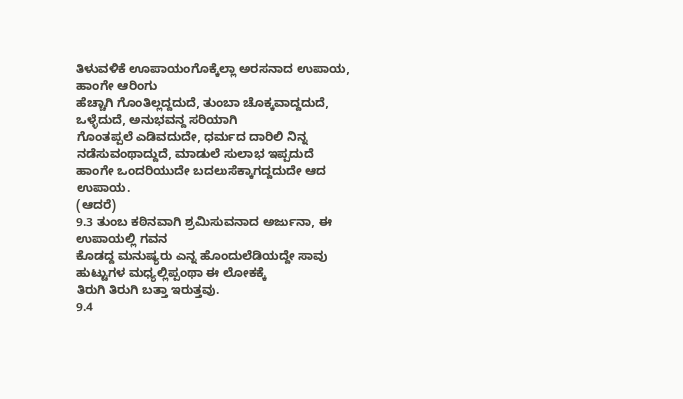ತಿಳುವಳಿಕೆ ಊಪಾಯಂಗೊಕ್ಕೆಲ್ಲಾ ಅರಸನಾದ ಉಪಾಯ, ಹಾಂಗೇ ಆರಿಂಗು
ಹೆಚ್ಚಾಗಿ ಗೊಂತಿಲ್ಲದ್ದದುದೆ, ತುಂಬಾ ಚೊಕ್ಕವಾದ್ದದುದೆ, ಒಳ್ಳೆದುದೆ, ಅನುಭವನ್ದ ಸರಿಯಾಗಿ
ಗೊಂತಪ್ಪಲೆ ಎಡಿವದುದೇ, ಧರ್ಮದ ದಾರಿಲಿ ನಿನ್ನ ನಡೆಸುವಂಥಾದ್ದುದೆ, ಮಾಡುಲೆ ಸುಲಾಭ ಇಪ್ಪದುದೆ
ಹಾಂಗೇ ಒಂದರಿಯುದೇ ಬದಲುಸೆಕ್ಕಾಗದ್ದದುದೇ ಆದ ಉಪಾಯ.
(ಆದರೆ)
9.3 ತುಂಬ ಕಠಿನವಾಗಿ ಶ್ರಮಿಸುವನಾದ ಅರ್ಜುನಾ, ಈ ಉಪಾಯಲ್ಲಿ ಗವನ
ಕೊಡದ್ದ ಮನುಷ್ಯರು ಎನ್ನ ಹೊಂದುಲೆಡಿಯದ್ದೇ ಸಾವು ಹುಟ್ಟುಗಳ ಮಧ್ಯಲ್ಲಿಪ್ಪಂಥಾ ಈ ಲೋಕಕ್ಕೆ
ತಿರುಗಿ ತಿರುಗಿ ಬತ್ತಾ ಇರುತ್ತವು.
9.4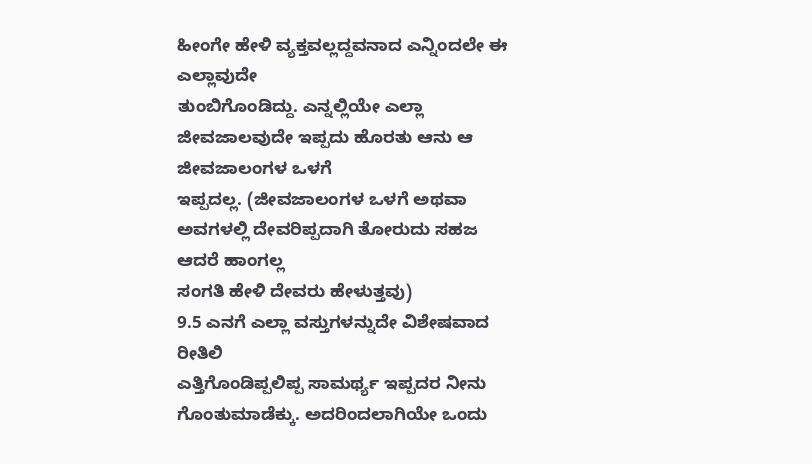ಹೀಂಗೇ ಹೇಳಿ ವ್ಯಕ್ತವಲ್ಲದ್ದವನಾದ ಎನ್ನಿಂದಲೇ ಈ ಎಲ್ಲಾವುದೇ
ತುಂಬಿಗೊಂಡಿದ್ದು. ಎನ್ನಲ್ಲಿಯೇ ಎಲ್ಲಾ ಜೀವಜಾಲವುದೇ ಇಪ್ಪದು ಹೊರತು ಆನು ಆ ಜೀವಜಾಲಂಗಳ ಒಳಗೆ
ಇಪ್ಪದಲ್ಲ. (ಜೀವಜಾಲಂಗಳ ಒಳಗೆ ಅಥವಾ ಅವಗಳಲ್ಲಿ ದೇವರಿಪ್ಪದಾಗಿ ತೋರುದು ಸಹಜ ಆದರೆ ಹಾಂಗಲ್ಲ
ಸಂಗತಿ ಹೇಳಿ ದೇವರು ಹೇಳುತ್ತವು)
9.5 ಎನಗೆ ಎಲ್ಲಾ ವಸ್ತುಗಳನ್ನುದೇ ವಿಶೇಷವಾದ ರೀತಿಲಿ
ಎತ್ತಿಗೊಂಡಿಪ್ಪಲಿಪ್ಪ ಸಾಮರ್ಥ್ಯ ಇಪ್ಪದರ ನೀನು ಗೊಂತುಮಾಡೆಕ್ಕು. ಅದರಿಂದಲಾಗಿಯೇ ಒಂದು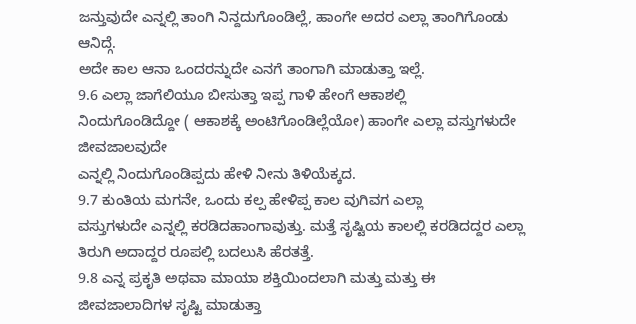ಜನ್ತುವುದೇ ಎನ್ನಲ್ಲಿ ತಾಂಗಿ ನಿನ್ದದುಗೊಂಡಿಲ್ಲೆ, ಹಾಂಗೇ ಅದರ ಎಲ್ಲಾ ತಾಂಗಿಗೊಂಡು ಆನಿದ್ಗೆ.
ಅದೇ ಕಾಲ ಆನಾ ಒಂದರನ್ನುದೇ ಎನಗೆ ತಾಂಗಾಗಿ ಮಾಡುತ್ತಾ ಇಲ್ಲೆ.
9.6 ಎಲ್ಲಾ ಜಾಗೆಲಿಯೂ ಬೀಸುತ್ತಾ ಇಪ್ಪ ಗಾಳಿ ಹೇಂಗೆ ಆಕಾಶಲ್ಲಿ
ನಿಂದುಗೊಂಡಿದ್ದೋ ( ಆಕಾಶಕ್ಕೆ ಅಂಟಿಗೊಂಡಿಲ್ಲೆಯೋ) ಹಾಂಗೇ ಎಲ್ಲಾ ವಸ್ತುಗಳುದೇ ಜೀವಜಾಲವುದೇ
ಎನ್ನಲ್ಲಿ ನಿಂದುಗೊಂಡಿಪ್ಪದು ಹೇಳಿ ನೀನು ತಿಳಿಯೆಕ್ಕದ.
9.7 ಕುಂತಿಯ ಮಗನೇ, ಒಂದು ಕಲ್ಪ ಹೇಳಿಪ್ಪ ಕಾಲ ವುಗಿವಗ ಎಲ್ಲಾ
ವಸ್ತುಗಳುದೇ ಎನ್ನಲ್ಲಿ ಕರಡಿದಹಾಂಗಾವುತ್ತು. ಮತ್ತೆ ಸೃಷ್ಟಿಯ ಕಾಲಲ್ಲಿ ಕರಡಿದದ್ದರ ಎಲ್ಲಾ
ತಿರುಗಿ ಅದಾದ್ದರ ರೂಪಲ್ಲಿ ಬದಲುಸಿ ಹೆರತತ್ತೆ.
9.8 ಎನ್ನ ಪ್ರಕೃತಿ ಅಥವಾ ಮಾಯಾ ಶಕ್ತಿಯಿಂದಲಾಗಿ ಮತ್ತು ಮತ್ತು ಈ
ಜೀವಜಾಲಾದಿಗಳ ಸೃಷ್ಟಿ ಮಾಡುತ್ತಾ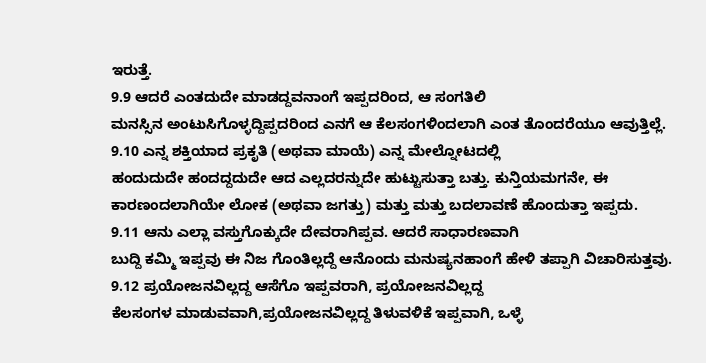ಇರುತ್ತೆ.
9.9 ಆದರೆ ಎಂತದುದೇ ಮಾಡದ್ದವನಾಂಗೆ ಇಪ್ಪದರಿಂದ, ಆ ಸಂಗತಿಲಿ
ಮನಸ್ಸಿನ ಅಂಟುಸಿಗೊಳ್ಳದ್ದಿಪ್ಪದರಿಂದ ಎನಗೆ ಆ ಕೆಲಸಂಗಳಿಂದಲಾಗಿ ಎಂತ ತೊಂದರೆಯೂ ಆವುತ್ತಿಲ್ಲೆ.
9.10 ಎನ್ನ ಶಕ್ತಿಯಾದ ಪ್ರಕೃತಿ (ಅಥವಾ ಮಾಯೆ) ಎನ್ನ ಮೇಲ್ನೋಟದಲ್ಲಿ
ಹಂದುದುದೇ ಹಂದದ್ದದುದೇ ಆದ ಎಲ್ಲದರನ್ನುದೇ ಹುಟ್ಟುಸುತ್ತಾ ಬತ್ತು. ಕುನ್ತಿಯಮಗನೇ, ಈ
ಕಾರಣಂದಲಾಗಿಯೇ ಲೋಕ (ಅಥವಾ ಜಗತ್ತು) ಮತ್ತು ಮತ್ತು ಬದಲಾವಣೆ ಹೊಂದುತ್ತಾ ಇಪ್ಪದು.
9.11 ಆನು ಎಲ್ಲಾ ವಸ್ತುಗೊಕ್ಕುದೇ ದೇವರಾಗಿಪ್ಪವ. ಆದರೆ ಸಾಧಾರಣವಾಗಿ
ಬುದ್ದಿ ಕಮ್ಮಿ ಇಪ್ಪವು ಈ ನಿಜ ಗೊಂತಿಲ್ಲದ್ದೆ ಆನೊಂದು ಮನುಷ್ಯನಹಾಂಗೆ ಹೇಳಿ ತಪ್ಪಾಗಿ ವಿಚಾರಿಸುತ್ತವು.
9.12 ಪ್ರಯೋಜನವಿಲ್ಲದ್ದ ಆಸೆಗೊ ಇಪ್ಪವರಾಗಿ, ಪ್ರಯೋಜನವಿಲ್ಲದ್ದ
ಕೆಲಸಂಗಳ ಮಾಡುವವಾಗಿ,ಪ್ರಯೋಜನವಿಲ್ಲದ್ದ ತಿಳುವಳಿಕೆ ಇಪ್ಪವಾಗಿ, ಒಳ್ಳೆ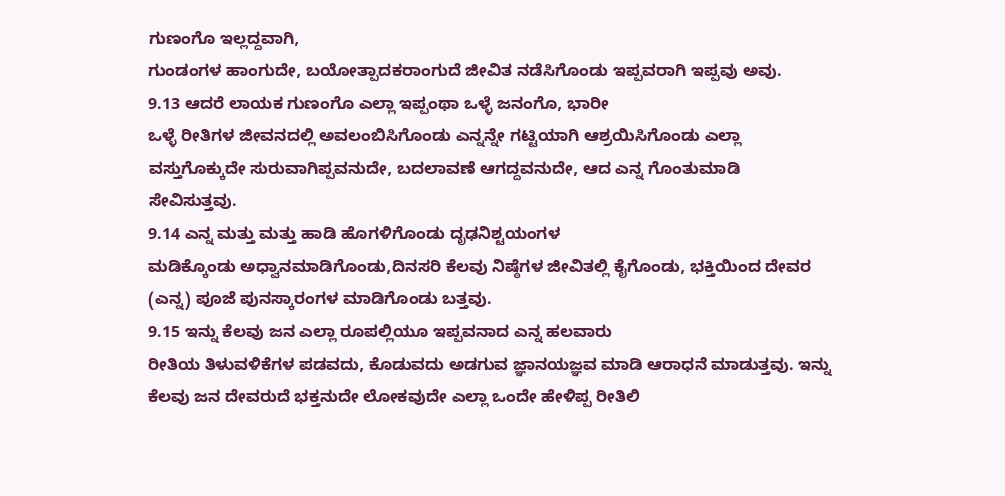ಗುಣಂಗೊ ಇಲ್ಲದ್ದವಾಗಿ,
ಗುಂಡಂಗಳ ಹಾಂಗುದೇ, ಬಯೋತ್ಪಾದಕರಾಂಗುದೆ ಜೀವಿತ ನಡೆಸಿಗೊಂಡು ಇಪ್ಪವರಾಗಿ ಇಪ್ಪವು ಅವು.
9.13 ಆದರೆ ಲಾಯಕ ಗುಣಂಗೊ ಎಲ್ಲಾ ಇಪ್ಪಂಥಾ ಒಳ್ಳೆ ಜನಂಗೊ, ಭಾರೀ
ಒಳ್ಳೆ ರೀತಿಗಳ ಜೀವನದಲ್ಲಿ ಅವಲಂಬಿಸಿಗೊಂಡು ಎನ್ನನ್ನೇ ಗಟ್ಟಿಯಾಗಿ ಆಶ್ರಯಿಸಿಗೊಂಡು ಎಲ್ಲಾ
ವಸ್ತುಗೊಕ್ಕುದೇ ಸುರುವಾಗಿಪ್ಪವನುದೇ, ಬದಲಾವಣೆ ಆಗದ್ದವನುದೇ, ಆದ ಎನ್ನ ಗೊಂತುಮಾಡಿ
ಸೇವಿಸುತ್ತವು.
9.14 ಎನ್ನ ಮತ್ತು ಮತ್ತು ಹಾಡಿ ಹೊಗಳಿಗೊಂಡು ದೃಢನಿಶ್ಟಯಂಗಳ
ಮಡಿಕ್ಕೊಂಡು ಅಧ್ವಾನಮಾಡಿಗೊಂಡು,ದಿನಸರಿ ಕೆಲವು ನಿಷ್ಠೆಗಳ ಜೀವಿತಲ್ಲಿ ಕೈಗೊಂಡು, ಭಕ್ತಿಯಿಂದ ದೇವರ
(ಎನ್ನ) ಪೂಜೆ ಪುನಸ್ಕಾರಂಗಳ ಮಾಡಿಗೊಂಡು ಬತ್ತವು.
9.15 ಇನ್ನು ಕೆಲವು ಜನ ಎಲ್ಲಾ ರೂಪಲ್ಲಿಯೂ ಇಪ್ಪವನಾದ ಎನ್ನ ಹಲವಾರು
ರೀತಿಯ ತಿಳುವಳಿಕೆಗಳ ಪಡವದು, ಕೊಡುವದು ಅಡಗುವ ಜ್ಞಾನಯಜ್ಞವ ಮಾಡಿ ಆರಾಧನೆ ಮಾಡುತ್ತವು. ಇನ್ನು
ಕೆಲವು ಜನ ದೇವರುದೆ ಭಕ್ತನುದೇ ಲೋಕವುದೇ ಎಲ್ಲಾ ಒಂದೇ ಹೇಳಿಪ್ಪ ರೀತಿಲಿ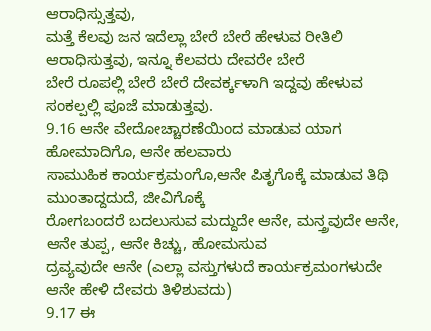ಆರಾಧಿಸ್ಸುತ್ತವು,
ಮತ್ತೆ ಕೆಲವು ಜನ ಇದೆಲ್ಲಾ ಬೇರೆ ಬೇರೆ ಹೇಳುವ ರೀತಿಲಿ ಆರಾಧಿಸುತ್ತವು, ಇನ್ನೂ ಕೆಲವರು ದೇವರೇ ಬೇರೆ
ಬೇರೆ ರೂಪಲ್ಲಿ ಬೇರೆ ಬೇರೆ ದೇವರ್ಕ್ಕಳಾಗಿ ಇದ್ದವು ಹೇಳುವ ಸಂಕಲ್ಪಲ್ಲಿ ಪೂಜೆ ಮಾಡುತ್ತವು.
9.16 ಆನೇ ವೇದೋಚ್ಚಾರಣೆಯಿಂದ ಮಾಡುವ ಯಾಗ ಹೋಮಾದಿಗೊ, ಆನೇ ಹಲವಾರು
ಸಾಮುಹಿಕ ಕಾರ್ಯಕ್ರಮಂಗೊ,ಆನೇ ಪಿತೃಗೊಕ್ಕೆ ಮಾಡುವ ತಿಥಿ ಮುಂತಾದ್ದದುದೆ, ಜೀವಿಗೊಕ್ಕೆ
ರೋಗಬಂದರೆ ಬದಲುಸುವ ಮದ್ದುದೇ ಆನೇ, ಮನ್ತ್ರವುದೇ ಆನೇ, ಆನೇ ತುಪ್ಪ, ಆನೇ ಕಿಚ್ಚು, ಹೋಮಸುವ
ದ್ರವ್ಯವುದೇ ಆನೇ (ಎಲ್ಲಾ ವಸ್ತುಗಳುದೆ ಕಾರ್ಯಕ್ರಮಂಗಳುದೇ ಆನೇ ಹೇಳಿ ದೇವರು ತಿಳಿಶುವದು)
9.17 ಈ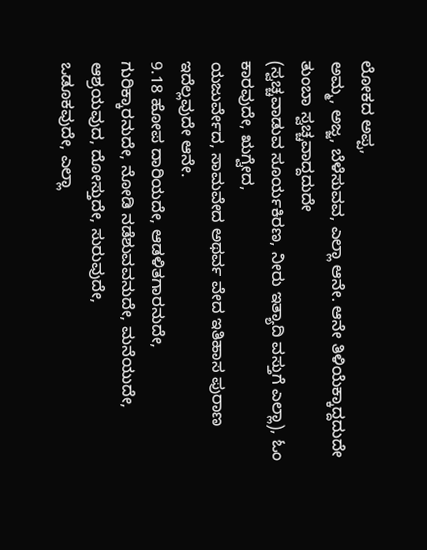ಲೋಕದ ಅಪ್ಪ,
ಅಮ್ಮ, ಅಜ್ಜ, ಬೆಳೆಸುವವ, ಎಲ್ಲಾ ಆನೇ. ಆನೇ ತಿಳಿಯೆಕ್ಕಾದ್ದದುದೇ ತುಂಬಾ ಸ್ವಚ್ಚವಾದ್ದದುದೇ
(ಸ್ವಚ್ಚವಾಡುವ ಸೂರ್ಯಕಿರಣ, ನೀರು ಇತ್ಯಾದಿ ವಸ್ತುಗೆ ಎಲ್ಲಾ), ಓಂ ಕಾರವುದೇ, ಋಗ್ವೇದ,
ಯಜುರ್ವೇದ, ಸಾಮವೇದ ಅಥರ್ವ ವೇದ ಇತಿಹಾಸ ಪುರಾಣ ಇದೆಲ್ಲವುದೇ ಆನೇ.
9.18 ಹೋಪ ದಾರಿಯದೇ, ಆಡಳಿತಗಾರನುದೇ,
ಗುರಿಕ್ಕಾರನುದೇ, ನೋಡಿ ನಡೆಶುವವನುದೇ, ಮನೆಯುದೇ, ಆಶ್ರಯವುದ, ದೋಸ್ತುದೇ, ಸುರುವುದೇ,
ಒಡೂಕವುದೇ, ಎಲ್ಲಾ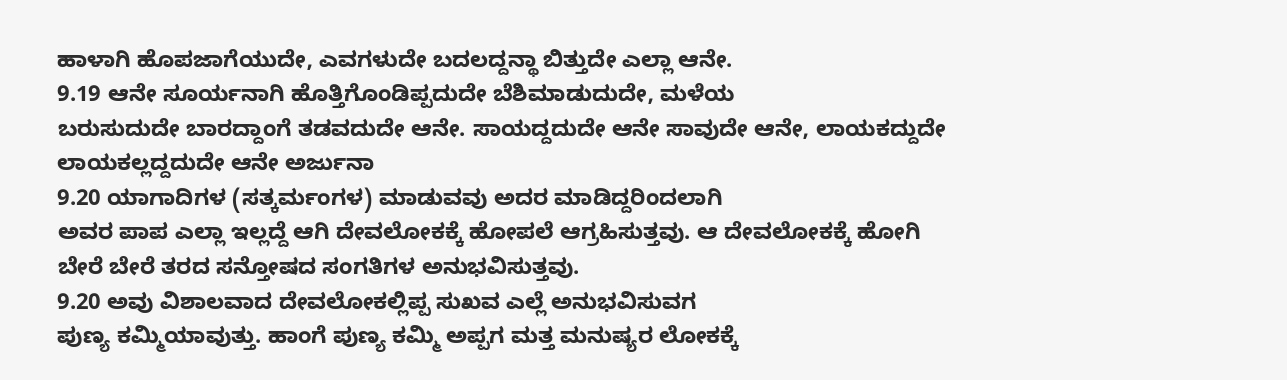ಹಾಳಾಗಿ ಹೊಪಜಾಗೆಯುದೇ, ಎವಗಳುದೇ ಬದಲದ್ದನ್ಥಾ ಬಿತ್ತುದೇ ಎಲ್ಲಾ ಆನೇ.
9.19 ಆನೇ ಸೂರ್ಯನಾಗಿ ಹೊತ್ತಿಗೊಂಡಿಪ್ಪದುದೇ ಬೆಶಿಮಾಡುದುದೇ, ಮಳೆಯ
ಬರುಸುದುದೇ ಬಾರದ್ದಾಂಗೆ ತಡವದುದೇ ಆನೇ. ಸಾಯದ್ದದುದೇ ಆನೇ ಸಾವುದೇ ಆನೇ, ಲಾಯಕದ್ದುದೇ
ಲಾಯಕಲ್ಲದ್ದದುದೇ ಆನೇ ಅರ್ಜುನಾ
9.20 ಯಾಗಾದಿಗಳ (ಸತ್ಕರ್ಮಂಗಳ) ಮಾಡುವವು ಅದರ ಮಾಡಿದ್ದರಿಂದಲಾಗಿ
ಅವರ ಪಾಪ ಎಲ್ಲಾ ಇಲ್ಲದ್ದೆ ಆಗಿ ದೇವಲೋಕಕ್ಕೆ ಹೋಪಲೆ ಆಗ್ರಹಿಸುತ್ತವು. ಆ ದೇವಲೋಕಕ್ಕೆ ಹೋಗಿ
ಬೇರೆ ಬೇರೆ ತರದ ಸನ್ತೋಷದ ಸಂಗತಿಗಳ ಅನುಭವಿಸುತ್ತವು.
9.20 ಅವು ವಿಶಾಲವಾದ ದೇವಲೋಕಲ್ಲಿಪ್ಪ ಸುಖವ ಎಲ್ಲೆ ಅನುಭವಿಸುವಗ
ಪುಣ್ಯ ಕಮ್ಮಿಯಾವುತ್ತು. ಹಾಂಗೆ ಪುಣ್ಯ ಕಮ್ಮಿ ಅಪ್ಪಗ ಮತ್ತ ಮನುಷ್ಯರ ಲೋಕಕ್ಕೆ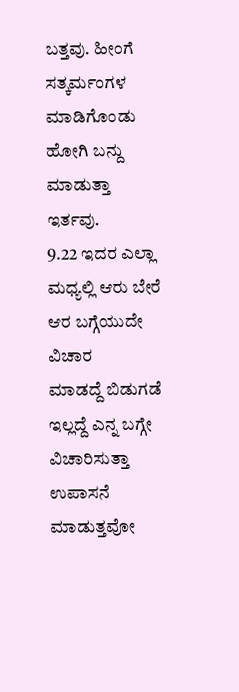ಬತ್ತವು. ಹೀಂಗೆ
ಸತ್ಕರ್ಮಂಗಳ ಮಾಡಿಗೊಂಡು ಹೋಗಿ ಬನ್ದು ಮಾಡುತ್ತಾ ಇರ್ತವು.
9.22 ಇದರ ಎಲ್ಲಾ ಮಧ್ಯಲ್ಲಿ ಆರು ಬೇರೆ ಆರ ಬಗ್ಗೆಯುದೇ ವಿಚಾರ
ಮಾಡದ್ದೆ ಬಿಡುಗಡೆ ಇಲ್ಲದ್ದೆ ಎನ್ನ ಬಗ್ಗೇ ವಿಚಾರಿಸುತ್ತಾ ಉಪಾಸನೆ ಮಾಡುತ್ತವೋ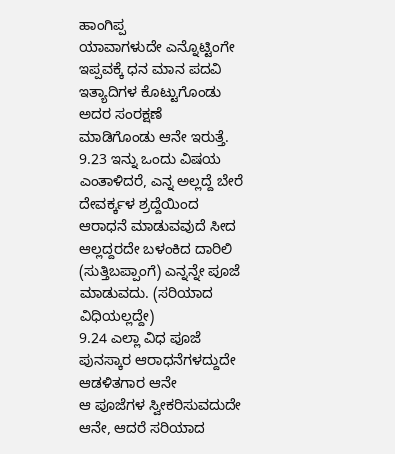ಹಾಂಗಿಪ್ಪ
ಯಾವಾಗಳುದೇ ಎನ್ನೊಟ್ಟಿಂಗೇ ಇಪ್ಪವಕ್ಕೆ ಧನ ಮಾನ ಪದವಿ ಇತ್ಯಾದಿಗಳ ಕೊಟ್ಟುಗೊಂಡು ಅದರ ಸಂರಕ್ಷಣೆ
ಮಾಡಿಗೊಂಡು ಆನೇ ಇರುತ್ತೆ.
9.23 ಇನ್ನು ಒಂದು ವಿಷಯ ಎಂತಾಳಿದರೆ, ಎನ್ನ ಅಲ್ಲದ್ದೆ ಬೇರೆ
ದೇವರ್ಕ್ಕಳ ಶ್ರದ್ದೆಯಿಂದ ಆರಾಧನೆ ಮಾಡುವವುದೆ ಸೀದ ಆಲ್ಲದ್ದರದೇ ಬಳಂಕಿದ ದಾರಿಲಿ (ಸುತ್ತಿಬಪ್ಪಾಂಗೆ) ಎನ್ನನ್ನೇ ಪೂಜೆ
ಮಾಡುವದು. (ಸರಿಯಾದ ವಿಧಿಯಲ್ಲದ್ದೇ)
9.24 ಎಲ್ಲಾ ವಿಧ ಪೂಜೆ ಪುನಸ್ಕಾರ ಆರಾಧನೆಗಳದ್ದುದೇ ಆಡಳಿತಗಾರ ಆನೇ
ಆ ಪೂಜೆಗಳ ಸ್ವೀಕರಿಸುವದುದೇ ಆನೇ, ಆದರೆ ಸರಿಯಾದ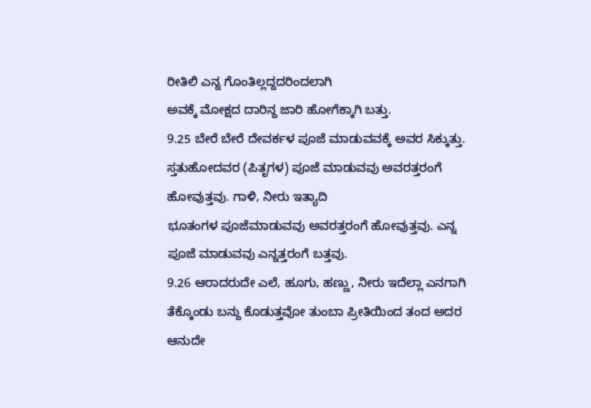ರೀತಿಲಿ ಎನ್ನ ಗೊಂತಿಲ್ಲದ್ದದರಿಂದಲಾಗಿ
ಅವಕ್ಕೆ ಮೋಕ್ಷದ ದಾರಿನ್ದ ಜಾರಿ ಹೋಗೆಕ್ಕಾಗಿ ಬತ್ತು.
9.25 ಬೇರೆ ಬೇರೆ ದೇವರ್ಕಳ ಪೂಜೆ ಮಾಡುವವಕ್ಕೆ ಅವರ ಸಿಕ್ಕುತ್ತು.
ಸ್ತತುಹೋದವರ (ಪಿತೃಗಳ) ಪೂಜೆ ಮಾಡುವವು ಅವರತ್ತರಂಗೆ ಹೋವುತ್ತವು. ಗಾಳಿ, ನೀರು ಇತ್ಯಾದಿ
ಭೂತಂಗಳ ಪೂಜೆಮಾಡುವವು ಅವರತ್ತರಂಗೆ ಹೋವುತ್ತವು. ಎನ್ನ ಪೂಜೆ ಮಾಡುವವು ಎನ್ನತ್ತರಂಗೆ ಬತ್ತವು.
9.26 ಆರಾದರುದೇ ಎಲೆ, ಹೂಗು, ಹಣ್ಣು, ನೀರು ಇದೆಲ್ಲಾ ಎನಗಾಗಿ
ತೆಕ್ಕೊಂಡು ಬನ್ದು ಕೊಡುತ್ತವೋ ತುಂಬಾ ಪ್ರೀತಿಯಿಂದ ತಂದ ಅದರ ಆನುದೇ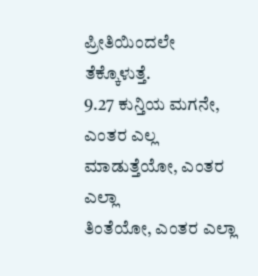ಪ್ರೀತಿಯಿಂದಲೇ
ತೆಕ್ಕೊಳುತ್ತೆ.
9.27 ಕುನ್ತಿಯ ಮಗನೇ, ಎಂತರ ಎಲ್ಲ ಮಾಡುತ್ತೆಯೋ, ಎಂತರ ಎಲ್ಲಾ
ತಿಂತೆಯೋ, ಎಂತರ ಎಲ್ಲಾ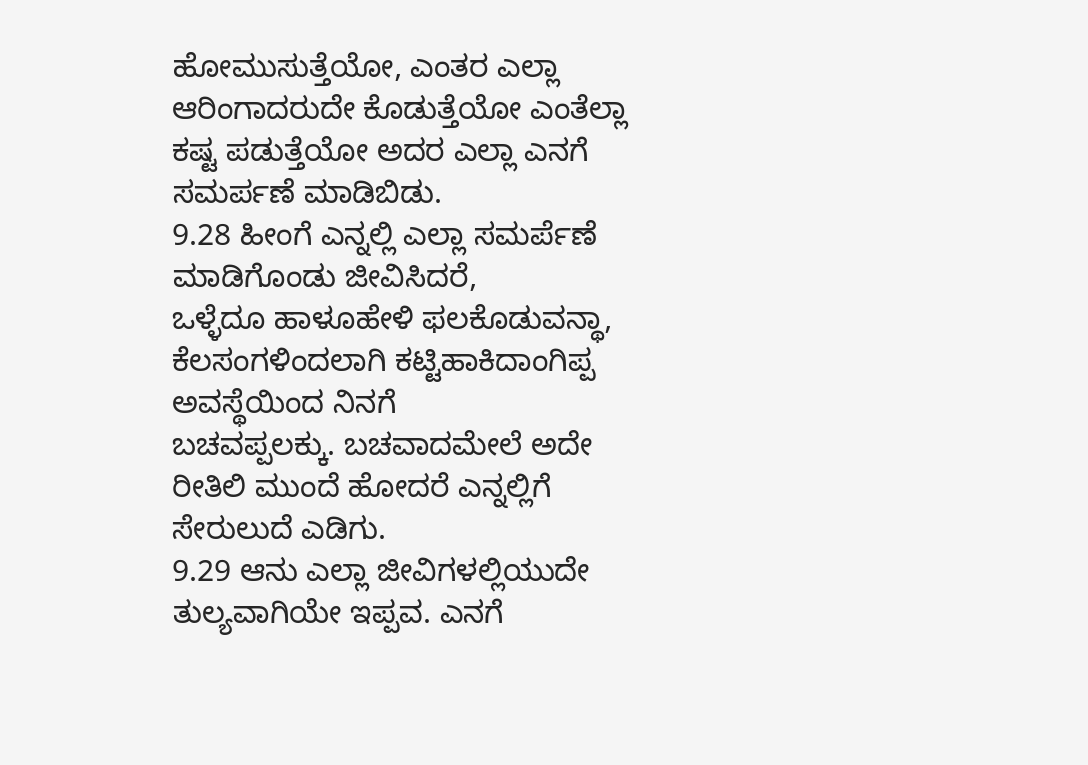ಹೋಮುಸುತ್ತೆಯೋ, ಎಂತರ ಎಲ್ಲಾ ಆರಿಂಗಾದರುದೇ ಕೊಡುತ್ತೆಯೋ ಎಂತೆಲ್ಲಾ
ಕಷ್ಟ ಪಡುತ್ತೆಯೋ ಅದರ ಎಲ್ಲಾ ಎನಗೆ ಸಮರ್ಪಣೆ ಮಾಡಿಬಿಡು.
9.28 ಹೀಂಗೆ ಎನ್ನಲ್ಲಿ ಎಲ್ಲಾ ಸಮರ್ಪೆಣೆ ಮಾಡಿಗೊಂಡು ಜೀವಿಸಿದರೆ,
ಒಳ್ಳೆದೂ ಹಾಳೂಹೇಳಿ ಫಲಕೊಡುವನ್ಥಾ, ಕೆಲಸಂಗಳಿಂದಲಾಗಿ ಕಟ್ಟಿಹಾಕಿದಾಂಗಿಪ್ಪ ಅವಸ್ಥೆಯಿಂದ ನಿನಗೆ
ಬಚವಪ್ಪಲಕ್ಕು. ಬಚವಾದಮೇಲೆ ಅದೇ ರೀತಿಲಿ ಮುಂದೆ ಹೋದರೆ ಎನ್ನಲ್ಲಿಗೆ ಸೇರುಲುದೆ ಎಡಿಗು.
9.29 ಆನು ಎಲ್ಲಾ ಜೀವಿಗಳಲ್ಲಿಯುದೇ ತುಲ್ಯವಾಗಿಯೇ ಇಪ್ಪವ. ಎನಗೆ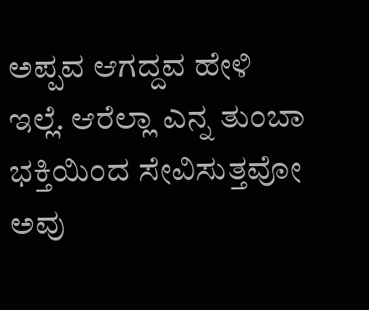ಅಪ್ಪವ ಆಗದ್ದವ ಹೇಳಿ ಇಲ್ಲೆ. ಆರೆಲ್ಲಾ ಎನ್ನ ತುಂಬಾ ಭಕ್ತಿಯಿಂದ ಸೇವಿಸುತ್ತವೋ ಅವು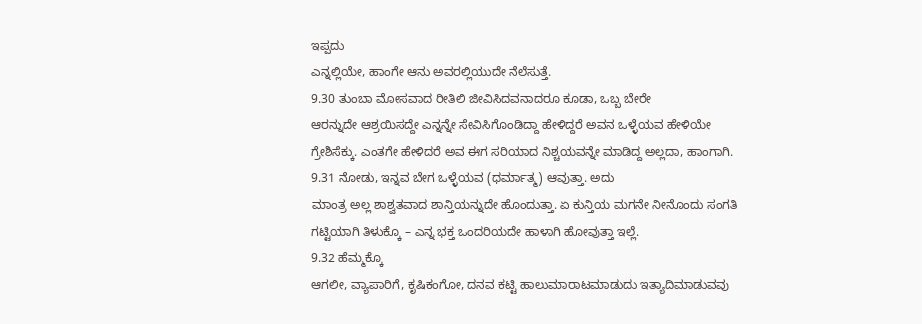ಇಪ್ಪದು
ಎನ್ನಲ್ಲಿಯೇ, ಹಾಂಗೇ ಆನು ಅವರಲ್ಲಿಯುದೇ ನೆಲೆಸುತ್ತೆ.
9.30 ತುಂಬಾ ಮೋಸವಾದ ರೀತಿಲಿ ಜೀವಿಸಿದವನಾದರೂ ಕೂಡಾ, ಒಬ್ಬ ಬೇರೇ
ಆರನ್ನುದೇ ಆಶ್ರಯಿಸದ್ದೇ ಎನ್ನನ್ನೇ ಸೇವಿಸಿಗೊಂಡಿದ್ದಾ ಹೇಳಿದ್ದರೆ ಅವನ ಒಳ್ಳೆಯವ ಹೇಳಿಯೇ
ಗ್ರೇಶಿಸೆಕ್ಕು. ಎಂತಗೇ ಹೇಳಿದರೆ ಅವ ಈಗ ಸರಿಯಾದ ನಿಶ್ಚಯವನ್ನೇ ಮಾಡಿದ್ದ ಅಲ್ಲದಾ, ಹಾಂಗಾಗಿ.
9.31 ನೋಡು, ಇನ್ನವ ಬೇಗ ಒಳ್ಳೆಯವ (ಧರ್ಮಾತ್ಮ) ಆವುತ್ತಾ. ಅದು
ಮಾಂತ್ರ ಅಲ್ಲ ಶಾಶ್ವತವಾದ ಶಾನ್ತಿಯನ್ನುದೇ ಹೊಂದುತ್ತಾ. ಏ ಕುನ್ತಿಯ ಮಗನೇ ನೀನೊಂದು ಸಂಗತಿ
ಗಟ್ಟಿಯಾಗಿ ತಿಳುಕ್ಕೊ – ಎನ್ನ ಭಕ್ತ ಒಂದರಿಯದೇ ಹಾಳಾಗಿ ಹೋವುತ್ತಾ ಇಲ್ಲೆ.
9.32 ಹೆಮ್ಮಕ್ಕೊ
ಆಗಲೀ, ವ್ಯಾಪಾರಿಗೆ, ಕೃಷಿಕಂಗೋ, ದನವ ಕಟ್ಟಿ ಹಾಲುಮಾರಾಟಮಾಡುದು ಇತ್ಯಾದಿಮಾಡುವವು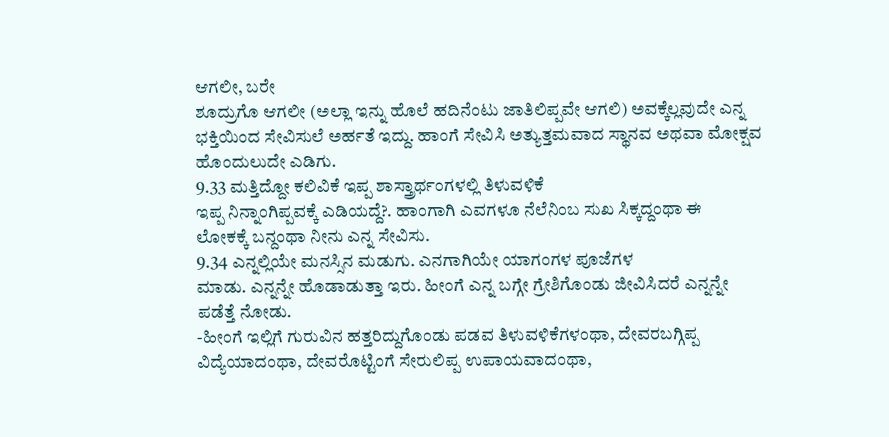ಆಗಲೀ, ಬರೇ
ಶೂದ್ರುಗೊ ಆಗಲೀ (ಅಲ್ಲಾ ಇನ್ನು ಹೊಲೆ ಹದಿನೆಂಟು ಜಾತಿಲಿಪ್ಪವೇ ಆಗಲಿ) ಅವಕ್ಕೆಲ್ಲವುದೇ ಎನ್ನ
ಭಕ್ತಿಯಿಂದ ಸೇವಿಸುಲೆ ಅರ್ಹತೆ ಇದ್ದು. ಹಾಂಗೆ ಸೇವಿಸಿ ಅತ್ಯುತ್ತಮವಾದ ಸ್ಥಾನವ ಅಥವಾ ಮೋಕ್ಷವ
ಹೊಂದುಲುದೇ ಎಡಿಗು.
9.33 ಮತ್ತಿದ್ದೋ ಕಲಿವಿಕೆ ಇಪ್ಪ ಶಾಸ್ತ್ರಾರ್ಥಂಗಳಲ್ಲಿ ತಿಳುವಳಿಕೆ
ಇಪ್ಪ ನಿನ್ನಾಂಗಿಪ್ಪವಕ್ಕೆ ಎಡಿಯದ್ದೆ?. ಹಾಂಗಾಗಿ ಎವಗಳೂ ನೆಲೆನಿಂಬ ಸುಖ ಸಿಕ್ಕದ್ದಂಥಾ ಈ
ಲೋಕಕ್ಕೆ ಬನ್ದಂಥಾ ನೀನು ಎನ್ನ ಸೇವಿಸು.
9.34 ಎನ್ನಲ್ಲಿಯೇ ಮನಸ್ಸಿನ ಮಡುಗು. ಎನಗಾಗಿಯೇ ಯಾಗಂಗಳ ಪೂಜೆಗಳ
ಮಾಡು. ಎನ್ನನ್ನೇ ಹೊಡಾಡುತ್ತಾ ಇರು. ಹೀಂಗೆ ಎನ್ನ ಬಗ್ಗೇ ಗ್ರೇಶಿಗೊಂಡು ಜೀವಿಸಿದರೆ ಎನ್ನನ್ನೇ
ಪಡೆತ್ತೆ ನೋಡು.
-ಹೀಂಗೆ ಇಲ್ಲಿಗೆ ಗುರುವಿನ ಹತ್ತರಿದ್ದುಗೊಂಡು ಪಡವ ತಿಳುವಳಿಕೆಗಳಂಥಾ, ದೇವರಬಗ್ಗಿಪ್ಪ
ವಿದ್ಯೆಯಾದಂಥಾ, ದೇವರೊಟ್ಟಿಂಗೆ ಸೇರುಲಿಪ್ಪ ಉಪಾಯವಾದಂಥಾ,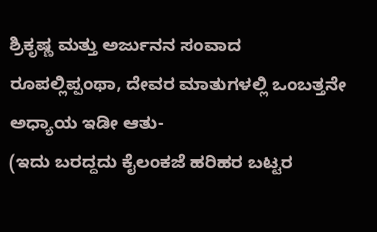ಶ್ರಿಕೃಷ್ಣ ಮತ್ತು ಅರ್ಜುನನ ಸಂವಾದ
ರೂಪಲ್ಲಿಪ್ಪಂಥಾ, ದೇವರ ಮಾತುಗಳಲ್ಲಿ ಒಂಬತ್ತನೇ ಅಧ್ಯಾಯ ಇಡೀ ಆತು-
(ಇದು ಬರದ್ದದು ಕೈಲಂಕಜೆ ಹರಿಹರ ಬಟ್ಟರ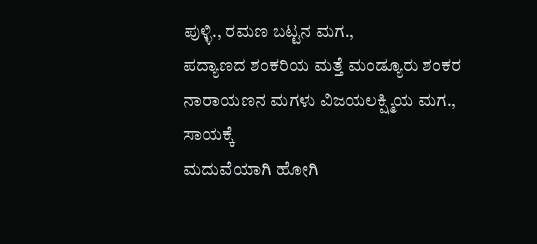ಪುಳ್ಳಿ., ರಮಣ ಬಟ್ಟನ ಮಗ.,
ಪದ್ಯಾಣದ ಶಂಕರಿಯ ಮತ್ತೆ ಮಂಡ್ಯೂರು ಶಂಕರ ನಾರಾಯಣನ ಮಗಳು ವಿಜಯಲಕ್ಷ್ಮಿಯ ಮಗ., ಸಾಯಕ್ಕೆ
ಮದುವೆಯಾಗಿ ಹೋಗಿ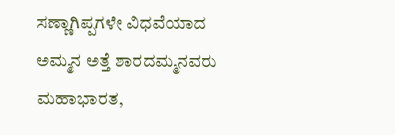ಸಣ್ಣಾಗಿಪ್ಪಗಳೇ ವಿಧವೆಯಾದ ಅಮ್ಮನ ಅತ್ತೆ ಶಾರದಮ್ಮನವರು ಮಹಾಭಾರತ,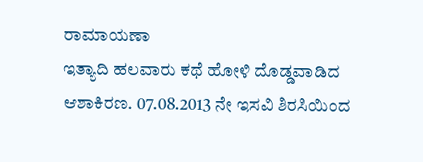ರಾಮಾಯಣಾ
ಇತ್ಯಾದಿ ಹಲವಾರು ಕಥೆ ಹೋಳಿ ದೊಡ್ಡವಾಡಿದ ಆಶಾಕಿರಣ. 07.08.2013 ನೇ ಇಸವಿ ಶಿರಸಿಯಿಂದ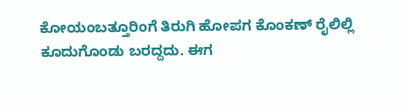ಕೋಯಂಬತ್ತೂರಿಂಗೆ ತಿರುಗಿ ಹೋಪಗ ಕೊಂಕಣ್ ರೈಲಿಲ್ಲಿ ಕೂದುಗೊಂಡು ಬರದ್ದದು. ಈಗ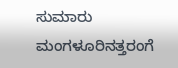ಸುಮಾರು ಮಂಗಳೂರಿನತ್ತರಂಗೆ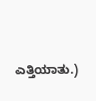ಎತ್ತಿಯಾತು.)